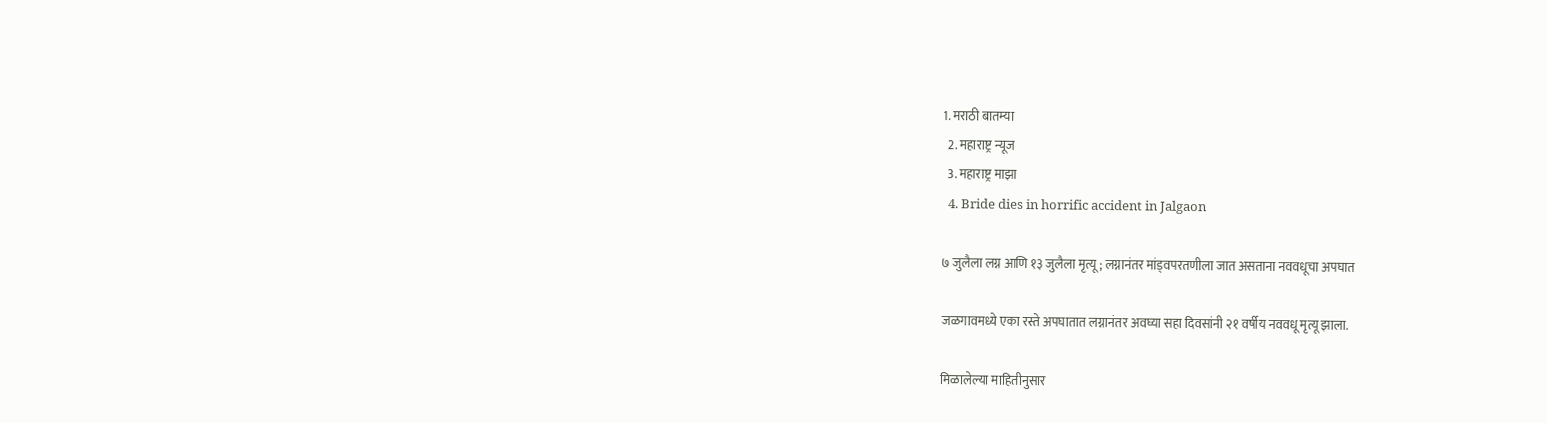1. मराठी बातम्या
  2. महाराष्ट्र न्यूज
  3. महाराष्ट्र माझा
  4. Bride dies in horrific accident in Jalgaon

७ जुलैला लग्न आणि १३ जुलैला मृत्यू; लग्नानंतर मांड्वपरतणीला जात असताना नववधूचा अपघात

जळगावमध्ये एका रस्ते अपघातात लग्नानंतर अवघ्या सहा दिवसांनी २१ वर्षीय नववधू मृत्यू झाला.

मिळालेल्या माहितीनुसार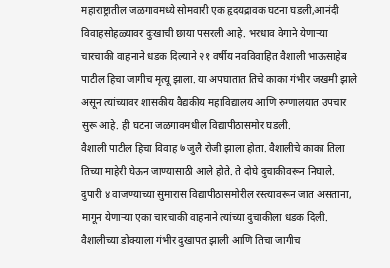महाराष्ट्रातील जळगावमध्ये सोमवारी एक हृदयद्रावक घटना घडली,आनंदी विवाहसोहळ्यावर दुःखाची छाया पसरली आहे. भरधाव वेगाने येणाऱ्या चारचाकी वाहनाने धडक दिल्याने २१ वर्षीय नवविवाहित वैशाली भाऊसाहेब पाटील हिचा जागीच मृत्यू झाला. या अपघातात तिचे काका गंभीर जखमी झाले असून त्यांच्यावर शासकीय वैद्यकीय महाविद्यालय आणि रुग्णालयात उपचार सुरू आहे. ही घटना जळगावमधील विद्यापीठासमोर घडली.
वैशाली पाटील हिचा विवाह ७ जुलै रोजी झाला होता. वैशालीचे काका तिला तिच्या माहेरी घेऊन जाण्यासाठी आले होते. ते दोघे दुचाकीवरून निघाले. दुपारी ४ वाजण्याच्या सुमारास विद्यापीठासमोरील रस्त्यावरून जात असताना, मागून येणाऱ्या एका चारचाकी वाहनाने त्यांच्या दुचाकीला धडक दिली. वैशालीच्या डोक्याला गंभीर दुखापत झाली आणि तिचा जागीच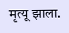मृत्यू झाला.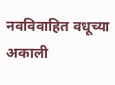नवविवाहित वधूच्या अकाली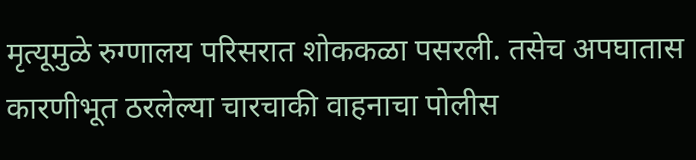मृत्यूमुळे रुग्णालय परिसरात शोककळा पसरली. तसेच अपघातास कारणीभूत ठरलेल्या चारचाकी वाहनाचा पोलीस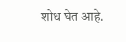शोध घेत आहे.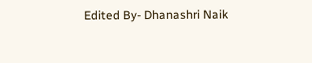Edited By- Dhanashri Naik